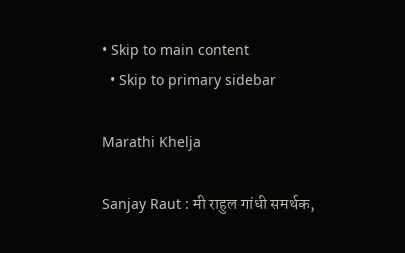• Skip to main content
  • Skip to primary sidebar

Marathi Khelja

Sanjay Raut : मी राहुल गांधी समर्थक,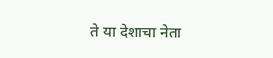ते या देशाचा नेता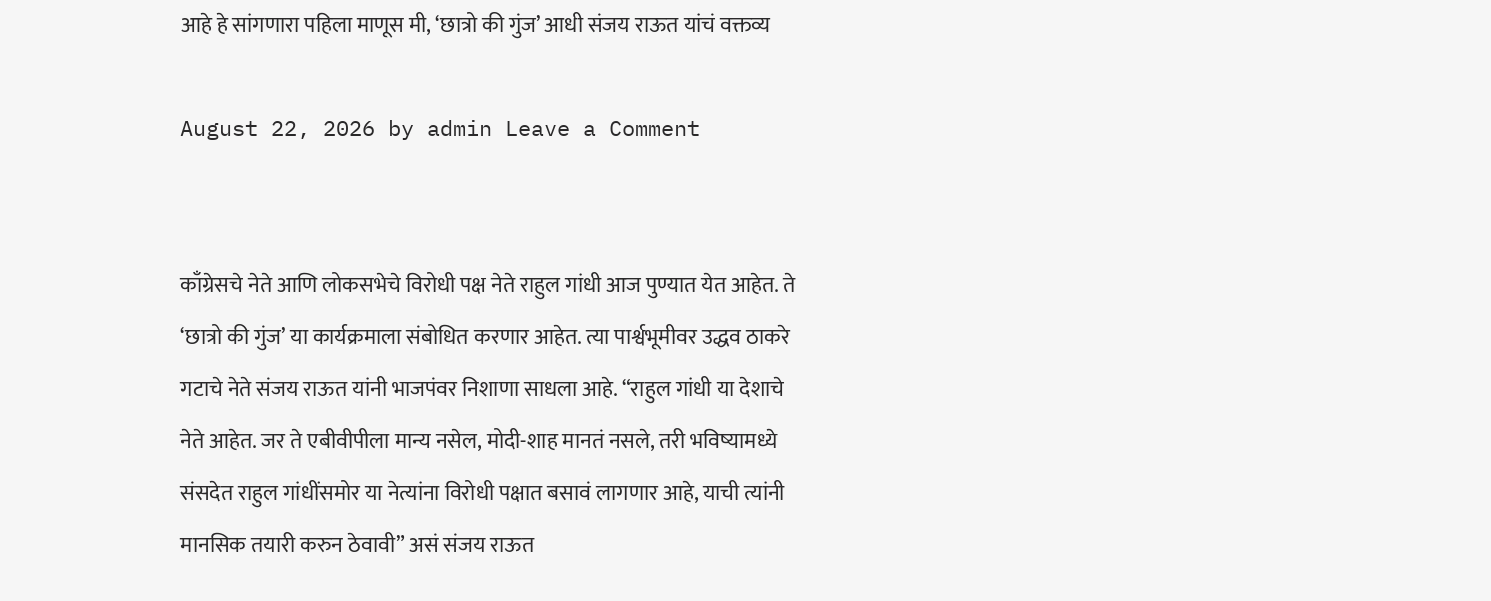आहे हे सांगणारा पहिला माणूस मी, ‘छात्रो की गुंज’ आधी संजय राऊत यांचं वक्तव्य

August 22, 2026 by admin Leave a Comment


काँग्रेसचे नेते आणि लोकसभेचे विरोधी पक्ष नेते राहुल गांधी आज पुण्यात येत आहेत. ते ‘छात्रो की गुंज’ या कार्यक्रमाला संबोधित करणार आहेत. त्या पार्श्वभूमीवर उद्धव ठाकरे गटाचे नेते संजय राऊत यांनी भाजपंवर निशाणा साधला आहे. “राहुल गांधी या देशाचे नेते आहेत. जर ते एबीवीपीला मान्य नसेल, मोदी-शाह मानतं नसले, तरी भविष्यामध्ये संसदेत राहुल गांधींसमोर या नेत्यांना विरोधी पक्षात बसावं लागणार आहे, याची त्यांनी मानसिक तयारी करुन ठेवावी” असं संजय राऊत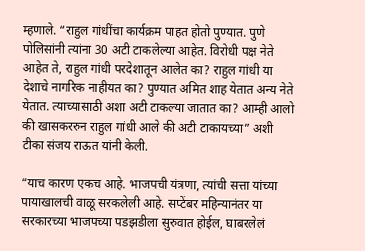म्हणाले. “राहुल गांधींचा कार्यक्रम पाहत होतो पुण्यात. पुणे पोलिसांनी त्यांना 30 अटी टाकलेल्या आहेत. विरोधी पक्ष नेते आहेत ते, राहुल गांधी परदेशातून आलेत का? राहुल गांधी या देशाचे नागरिक नाहीयत का? पुण्यात अमित शाह येतात अन्य नेते येतात. त्याच्यासाठी अशा अटी टाकल्या जातात का? आम्ही आलो की खासकररुन राहुल गांधी आले की अटी टाकायच्या” अशी टीका संजय राऊत यांनी केली.

“याच कारण एकच आहे. भाजपची यंत्रणा, त्यांची सत्ता यांच्या पायाखालची वाळू सरकलेली आहे. सप्टेंबर महिन्यानंतर या सरकारच्या भाजपच्या पडझडीला सुरुवात होईल, घाबरलेलं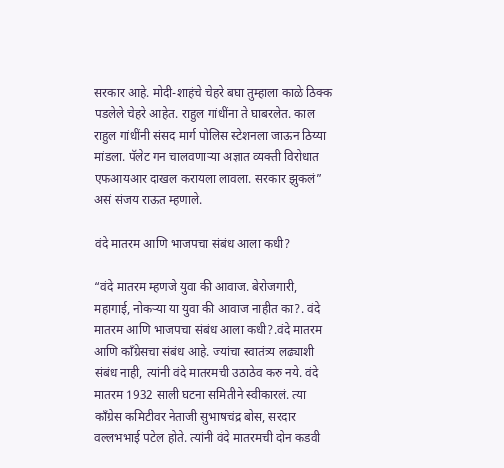सरकार आहे. मोदी-शाहंचे चेहरे बघा तुम्हाला काळे ठिक्क पडलेले चेहरे आहेत. राहुल गांधींना ते घाबरलेत. काल राहुल गांधींनी संसद मार्ग पोलिस स्टेशनला जाऊन ठिय्या मांडला. पॅलेट गन चालवणाऱ्या अज्ञात व्यक्ती विरोधात एफआयआर दाखल करायला लावला. सरकार झुकलं” असं संजय राऊत म्हणाले.

वंदे मातरम आणि भाजपचा संबंध आला कधी?

“वंदे मातरम म्हणजे युवा की आवाज. बेरोजगारी, महागाई, नोकऱ्या या युवा की आवाज नाहीत का?. वंदे मातरम आणि भाजपचा संबंध आला कधी?.वंदे मातरम आणि काँग्रेसचा संबंध आहे. ज्यांचा स्वातंत्र्य लढ्याशी संबंध नाही, त्यांनी वंदे मातरमची उठाठेव करु नये. वंदे मातरम 1932 साली घटना समितीने स्वीकारलं. त्या काँग्रेस कमिटीवर नेताजी सुभाषचंद्र बोस, सरदार वल्लभभाई पटेल होते. त्यांनी वंदे मातरमची दोन कडवी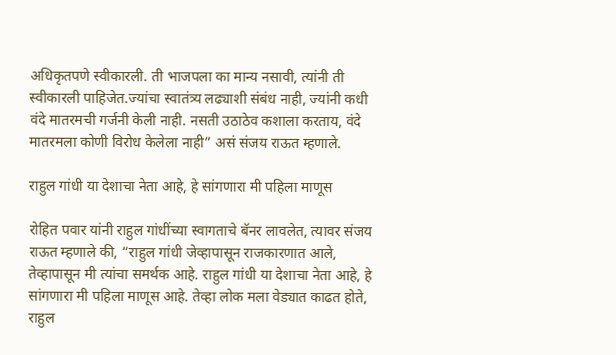अधिकृतपणे स्वीकारली. ती भाजपला का मान्य नसावी, त्यांनी ती स्वीकारली पाहिजेत.ज्यांचा स्वातंत्र्य लढ्याशी संबंध नाही, ज्यांनी कधी वंदे मातरमची गर्जनी केली नाही. नसती उठाठेव कशाला करताय, वंदे मातरमला कोणी विरोध केलेला नाही” असं संजय राऊत म्हणाले.

राहुल गांधी या देशाचा नेता आहे, हे सांगणारा मी पहिला माणूस

रोहित पवार यांनी राहुल गांधींच्या स्वागताचे बॅनर लावलेत, त्यावर संजय राऊत म्हणाले की, “राहुल गांधी जेव्हापासून राजकारणात आले, तेव्हापासून मी त्यांचा समर्थक आहे. राहुल गांधी या देशाचा नेता आहे, हे सांगणारा मी पहिला माणूस आहे. तेव्हा लोक मला वेड्यात काढत होते, राहुल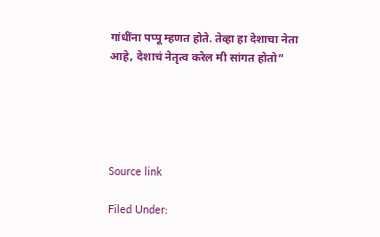गांधींना पप्पू म्हणत होते. तेव्हा हा देशाचा नेता आहे, देशाचं नेतृत्व करेल मी सांगत होतो”





Source link

Filed Under: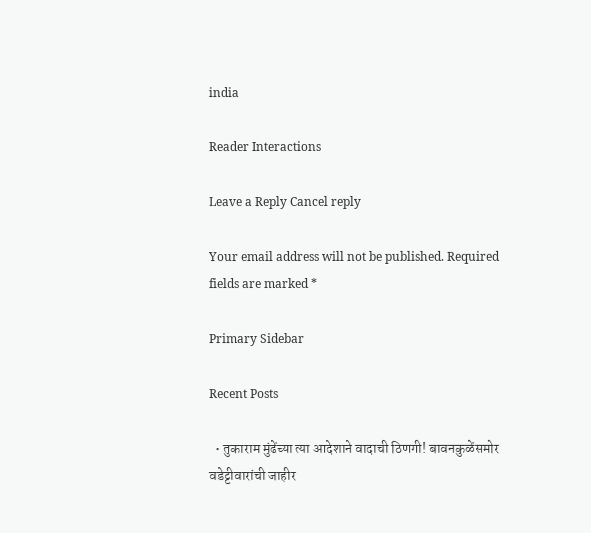india

Reader Interactions

Leave a Reply Cancel reply

Your email address will not be published. Required fields are marked *

Primary Sidebar

Recent Posts

  • तुकाराम मुंढेंच्या त्या आदेशाने वादाची ठिणगी! बावनकुळेंसमोर वडेट्टीवारांची जाहीर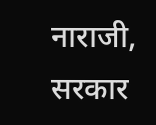नाराजी, सरकार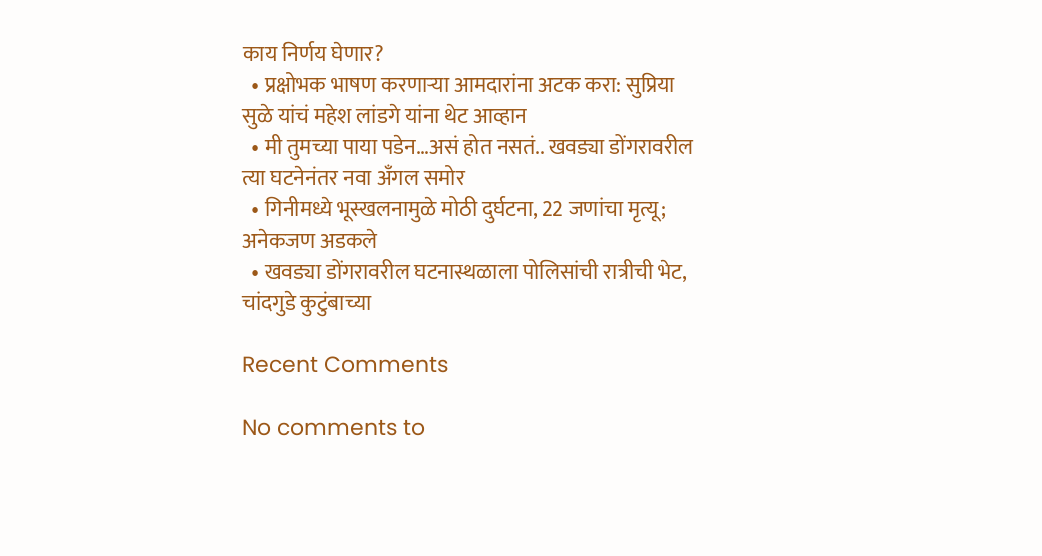काय निर्णय घेणार?
  • प्रक्षोभक भाषण करणाऱ्या आमदारांना अटक करा: सुप्रिया सुळे यांचं महेश लांडगे यांना थेट आव्हान
  • मी तुमच्या पाया पडेन…असं होत नसतं.. खवड्या डोंगरावरील त्या घटनेनंतर नवा अँगल समोर
  • गिनीमध्ये भूस्खलनामुळे मोठी दुर्घटना, 22 जणांचा मृत्यू; अनेकजण अडकले
  • खवड्या डोंगरावरील घटनास्थळाला पोलिसांची रात्रीची भेट, चांदगुडे कुटुंबाच्या

Recent Comments

No comments to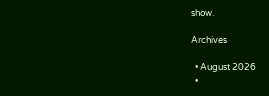show.

Archives

  • August 2026
  •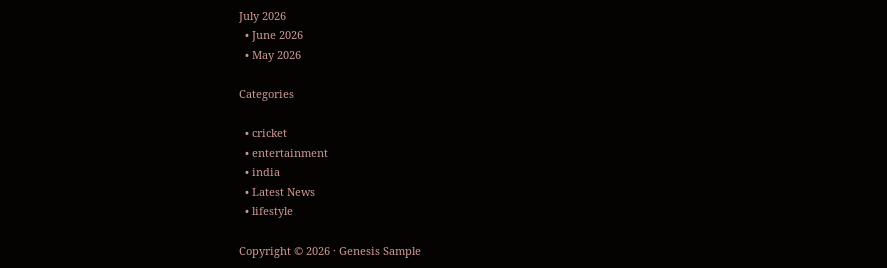July 2026
  • June 2026
  • May 2026

Categories

  • cricket
  • entertainment
  • india
  • Latest News
  • lifestyle

Copyright © 2026 · Genesis Sample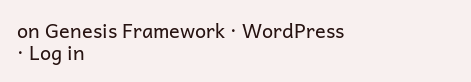on Genesis Framework · WordPress · Log in